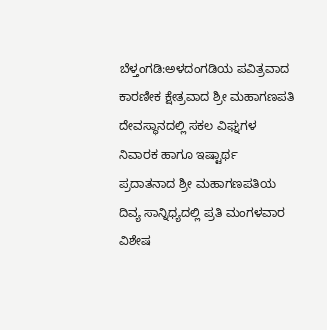ಬೆಳ್ತಂಗಡಿ:ಅಳದಂಗಡಿಯ ಪವಿತ್ರವಾದ ಕಾರಣೀಕ ಕ್ಷೇತ್ರವಾದ ಶ್ರೀ ಮಹಾಗಣಪತಿ ದೇವಸ್ಥಾನದಲ್ಲಿ ಸಕಲ ವಿಘ್ನಗಳ ನಿವಾರಕ ಹಾಗೂ ಇಷ್ಟಾರ್ಥ ಪ್ರದಾತನಾದ ಶ್ರೀ ಮಹಾಗಣಪತಿಯ ದಿವ್ಯ ಸಾನ್ನಿಧ್ಯದಲ್ಲಿ ಪ್ರತಿ ಮಂಗಳವಾರ ವಿಶೇಷ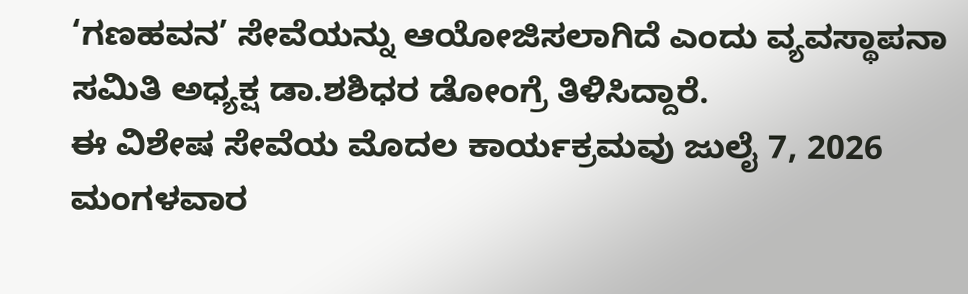‘ಗಣಹವನ’ ಸೇವೆಯನ್ನು ಆಯೋಜಿಸಲಾಗಿದೆ ಎಂದು ವ್ಯವಸ್ಥಾಪನಾ ಸಮಿತಿ ಅಧ್ಯಕ್ಷ ಡಾ.ಶಶಿಧರ ಡೋಂಗ್ರೆ ತಿಳಿಸಿದ್ದಾರೆ.
ಈ ವಿಶೇಷ ಸೇವೆಯ ಮೊದಲ ಕಾರ್ಯಕ್ರಮವು ಜುಲೈ 7, 2026 ಮಂಗಳವಾರ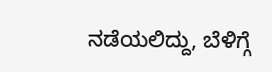ನಡೆಯಲಿದ್ದು, ಬೆಳಿಗ್ಗೆ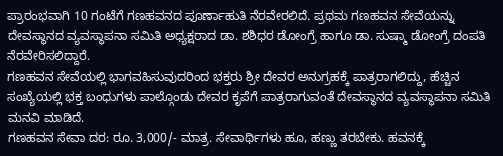ಪ್ರಾರಂಭವಾಗಿ 10 ಗಂಟೆಗೆ ಗಣಹವನದ ಪೂರ್ಣಾಹುತಿ ನೆರವೇರಲಿದೆ. ಪ್ರಥಮ ಗಣಹವನ ಸೇವೆಯನ್ನು ದೇವಸ್ಥಾನದ ವ್ಯವಸ್ಥಾಪನಾ ಸಮಿತಿ ಅಧ್ಯಕ್ಷರಾದ ಡಾ. ಶಶಿಧರ ಡೋಂಗ್ರೆ ಹಾಗೂ ಡಾ. ಸುಷ್ಮಾ ಡೋಂಗ್ರೆ ದಂಪತಿ ನೆರವೇರಿಸಲಿದ್ದಾರೆ.
ಗಣಹವನ ಸೇವೆಯಲ್ಲಿ ಭಾಗವಹಿಸುವುದರಿಂದ ಭಕ್ತರು ಶ್ರೀ ದೇವರ ಅನುಗ್ರಹಕ್ಕೆ ಪಾತ್ರರಾಗಲಿದ್ದು, ಹೆಚ್ಚಿನ ಸಂಖ್ಯೆಯಲ್ಲಿ ಭಕ್ತ ಬಂಧುಗಳು ಪಾಲ್ಗೊಂಡು ದೇವರ ಕೃಪೆಗೆ ಪಾತ್ರರಾಗುವಂತೆ ದೇವಸ್ಥಾನದ ವ್ಯವಸ್ಥಾಪನಾ ಸಮಿತಿ ಮನವಿ ಮಾಡಿದೆ.
ಗಣಹವನ ಸೇವಾ ದರ: ರೂ. 3,000/- ಮಾತ್ರ. ಸೇವಾರ್ಥಿಗಳು ಹೂ, ಹಣ್ಣು ತರಬೇಕು. ಹವನಕ್ಕೆ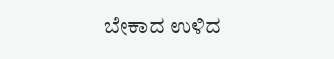ಬೇಕಾದ ಉಳಿದ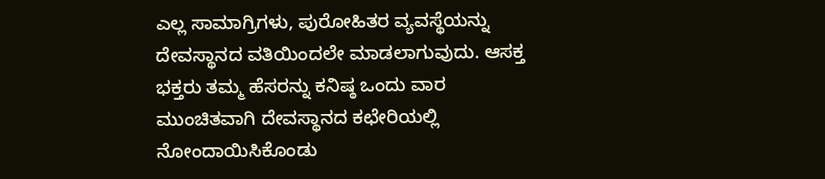ಎಲ್ಲ ಸಾಮಾಗ್ರಿಗಳು, ಪುರೋಹಿತರ ವ್ಯವಸ್ಥೆಯನ್ನು ದೇವಸ್ಥಾನದ ವತಿಯಿಂದಲೇ ಮಾಡಲಾಗುವುದು. ಆಸಕ್ತ ಭಕ್ತರು ತಮ್ಮ ಹೆಸರನ್ನು ಕನಿಷ್ಠ ಒಂದು ವಾರ ಮುಂಚಿತವಾಗಿ ದೇವಸ್ಥಾನದ ಕಛೇರಿಯಲ್ಲಿ ನೋಂದಾಯಿಸಿಕೊಂಡು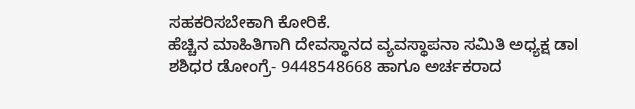ಸಹಕರಿಸಬೇಕಾಗಿ ಕೋರಿಕೆ.
ಹೆಚ್ಚಿನ ಮಾಹಿತಿಗಾಗಿ ದೇವಸ್ಥಾನದ ವ್ಯವಸ್ಥಾಪನಾ ಸಮಿತಿ ಅಧ್ಯಕ್ಷ ಡಾl ಶಶಿಧರ ಡೋಂಗ್ರೆ- 9448548668 ಹಾಗೂ ಅರ್ಚಕರಾದ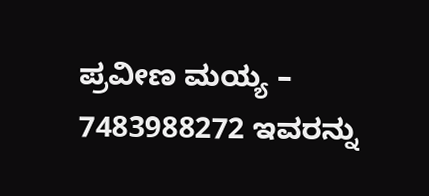ಪ್ರವೀಣ ಮಯ್ಯ – 7483988272 ಇವರನ್ನು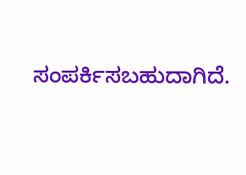ಸಂಪರ್ಕಿಸಬಹುದಾಗಿದೆ.